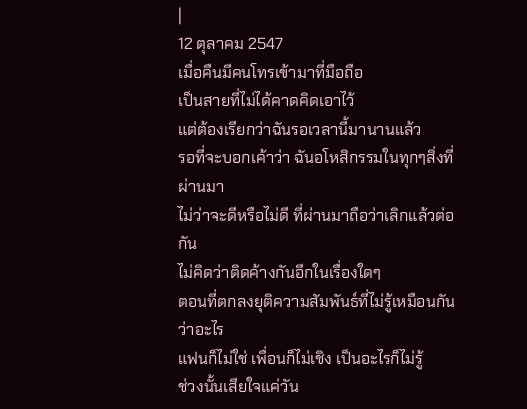|
12 ตุลาคม 2547
เมื่อคืนมีคนโทรเข้ามาที่มือถือ
เป็นสายที่ไม่ได้คาดคิดเอาไว้
แต่ต้องเรียกว่าฉันรอเวลานี้มานานแล้ว
รอที่จะบอกเค้าว่า ฉันอโหสิกรรมในทุกๆสิ่งที่ผ่านมา
ไม่ว่าจะดีหรือไม่ดี ที่ผ่านมาถือว่าเลิกแล้วต่อกัน
ไม่คิดว่าติดค้างกันอีกในเรื่องใดๆ
ตอนที่ตกลงยุติความสัมพันธ์ที่ไม่รู้เหมือนกันว่าอะไร
แฟนก็ไม่ใช่ เพื่อนก็ไม่เชิง เป็นอะไรก็ไม่รู้
ช่วงนั้นเสียใจแค่วัน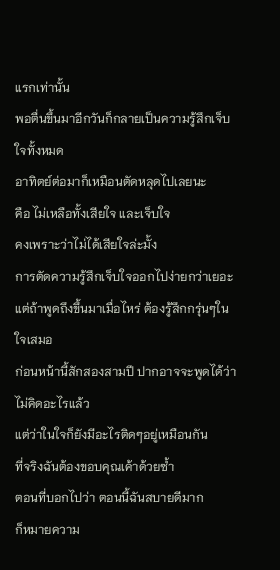แรกเท่านั้น
พอตื่นขึ้นมาอีกวันก็กลายเป็นความรู้สึกเจ็บใจทั้งหมด
อาทิตย์ต่อมาก็เหมือนตัดหลุดไปเลยนะ
คือ ไม่เหลือทั้งเสียใจ และเจ็บใจ
คงเพราะว่าไม่ได้เสียใจล่ะมั้ง
การตัดความรู้สึกเจ็บใจออกไปง่ายกว่าเยอะ
แต่ถ้าพูดถึงขึ้นมาเมื่อไหร่ ต้องรู้สึกกรุ่นๆในใจเสมอ
ก่อนหน้านี้สักสองสามปี ปากอาจจะพูดได้ว่าไม่คิดอะไรแล้ว
แต่ว่าในใจก็ยังมีอะไรติดๆอยู่เหมือนกัน
ที่จริงฉันต้องขอบคุณเค้าด้วยซ้ำ
ตอนที่บอกไปว่า ตอนนี้ฉันสบายดีมาก
ก็หมายความ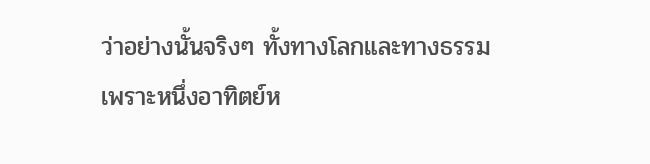ว่าอย่างนั้นจริงๆ ทั้งทางโลกและทางธรรม
เพราะหนึ่งอาทิตย์ห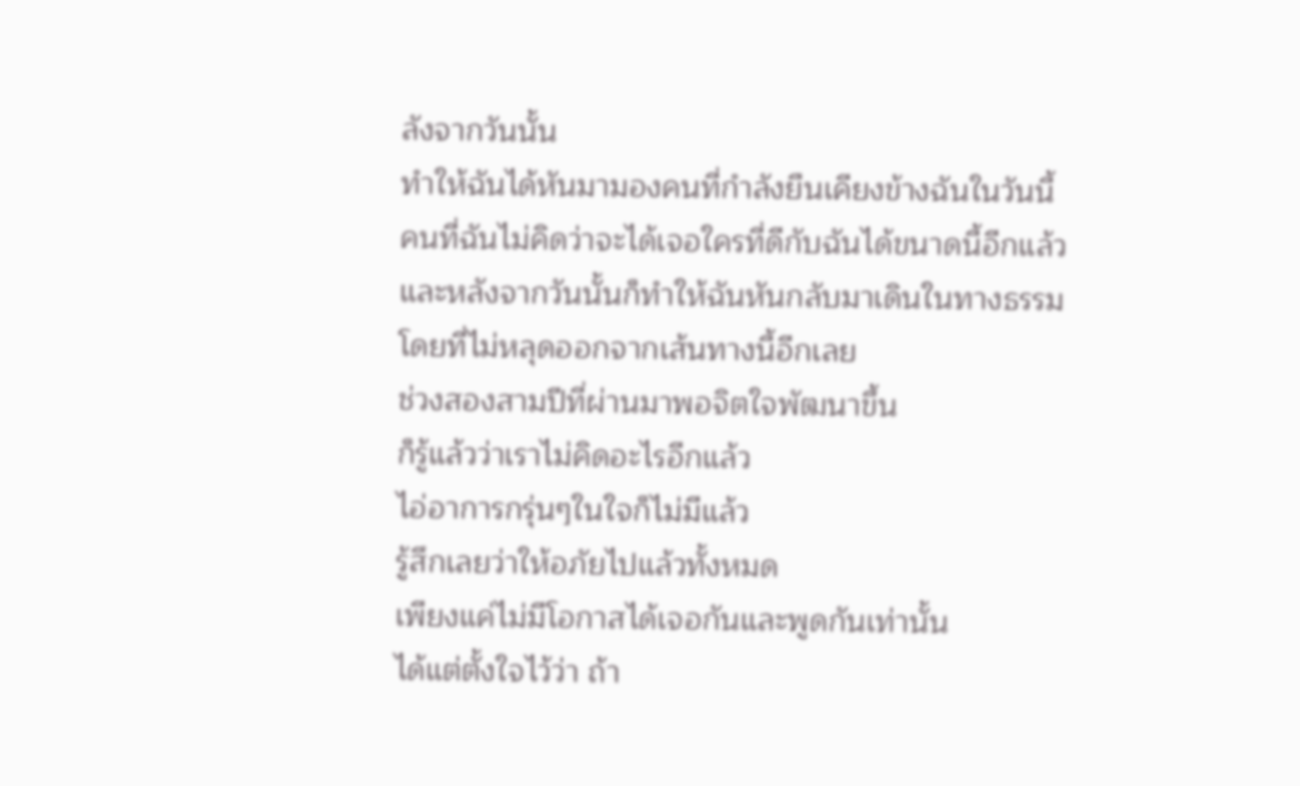ลังจากวันนั้น
ทำให้ฉันได้หันมามองคนที่กำลังยืนเคียงข้างฉันในวันนี้
คนที่ฉันไม่คิดว่าจะได้เจอใครที่ดีกับฉันได้ขนาดนี้อีกแล้ว
และหลังจากวันนั้นก็ทำให้ฉันหันกลับมาเดินในทางธรรม
โดยที่ไม่หลุดออกจากเส้นทางนี้อีกเลย
ช่วงสองสามปีที่ผ่านมาพอจิตใจพัฒนาขึ้น
ก็รู้แล้วว่าเราไม่คิดอะไรอีกแล้ว
ไอ่อาการกรุ่นๆในใจก็ไม่มีแล้ว
รู้สึกเลยว่าให้อภัยไปแล้วทั้งหมด
เพียงแค่ไม่มีโอกาสได้เจอกันและพูดกันเท่านั้น
ได้แต่ตั้งใจไว้ว่า ถ้า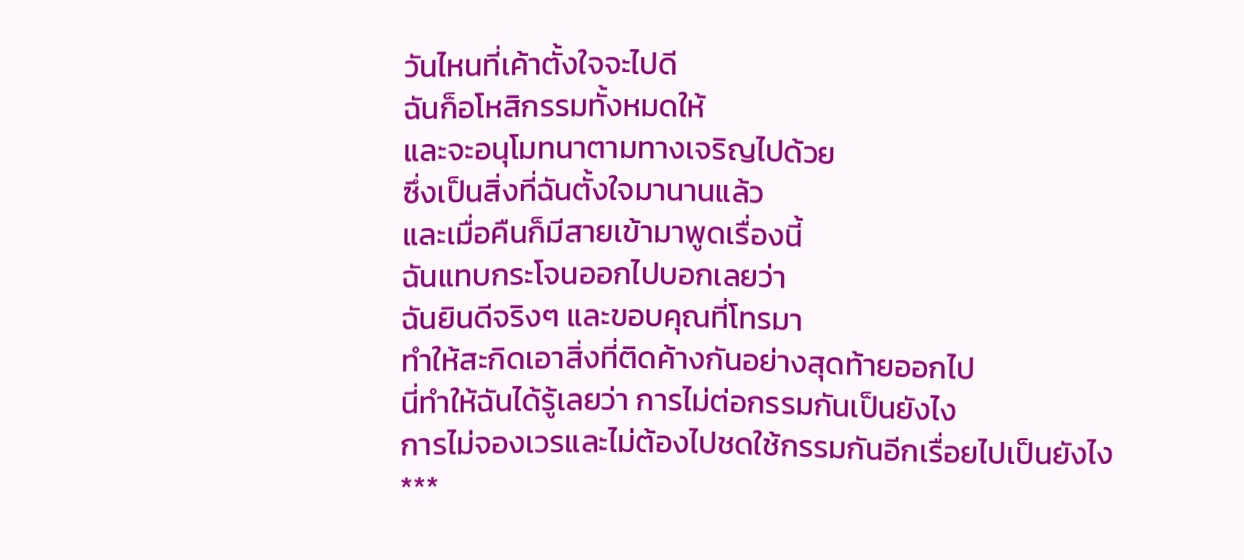วันไหนที่เค้าตั้งใจจะไปดี
ฉันก็อโหสิกรรมทั้งหมดให้
และจะอนุโมทนาตามทางเจริญไปด้วย
ซึ่งเป็นสิ่งที่ฉันตั้งใจมานานแล้ว
และเมื่อคืนก็มีสายเข้ามาพูดเรื่องนี้
ฉันแทบกระโจนออกไปบอกเลยว่า
ฉันยินดีจริงๆ และขอบคุณที่โทรมา
ทำให้สะกิดเอาสิ่งที่ติดค้างกันอย่างสุดท้ายออกไป
นี่ทำให้ฉันได้รู้เลยว่า การไม่ต่อกรรมกันเป็นยังไง
การไม่จองเวรและไม่ต้องไปชดใช้กรรมกันอีกเรื่อยไปเป็นยังไง
***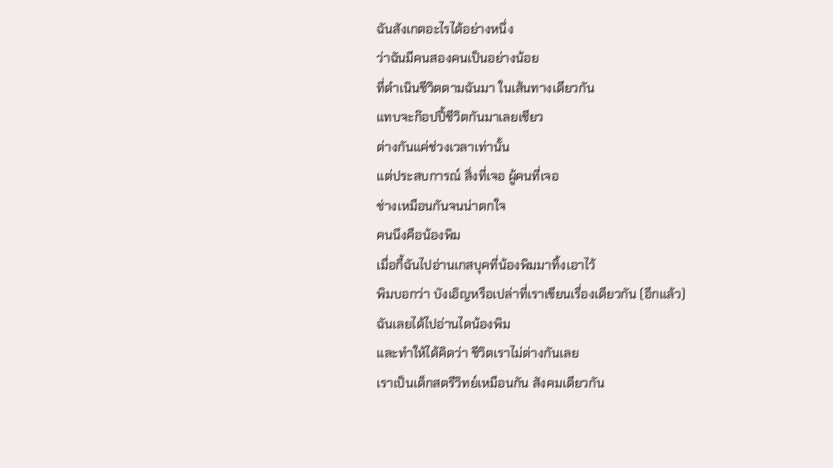ฉันสังเกตอะไรได้อย่างหนึ่ง
ว่าฉันมีคนสองคนเป็นอย่างน้อย
ที่ดำเนินชีวิตตามฉันมา ในเส้นทางเดียวกัน
แทบจะก๊อปปี้ชีวิตกันมาเลยเชียว
ต่างกันแค่ช่วงเวลาเท่านั้น
แต่ประสบการณ์ สิ่งที่เจอ ผู้คนที่เจอ
ช่างเหมือนกันจนน่าตกใจ
คนนึงคือน้องพิม
เมื่อกี้ฉันไปอ่านเกสบุคที่น้องพิมมาทิ้งเอาไว้
พิมบอกว่า บังเอิญหรือเปล่าที่เราเขียนเรื่องเดียวกัน (อีกแล้ว)
ฉันเลยได้ไปอ่านไดน้องพิม
และทำให้ได้คิดว่า ชีวิตเราไม่ต่างกันเลย
เราเป็นเด็กสตรีวิทย์เหมือนกัน สังคมเดียวกัน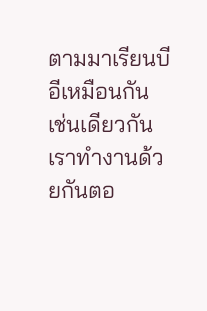ตามมาเรียนบีอีเหมือนกัน เช่นเดียวกัน
เราทำงานด้วยกันตอ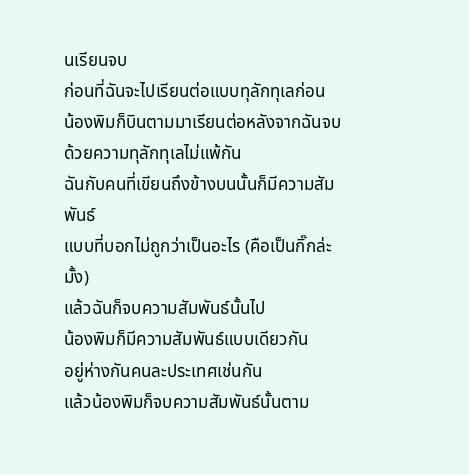นเรียนจบ
ก่อนที่ฉันจะไปเรียนต่อแบบทุลักทุเลก่อน
น้องพิมก็บินตามมาเรียนต่อหลังจากฉันจบ
ด้วยความทุลักทุเลไม่แพ้กัน
ฉันกับคนที่เขียนถึงข้างบนนั้นก็มีความสัมพันธ์
แบบที่บอกไม่ถูกว่าเป็นอะไร (คือเป็นกิ๊กล่ะมั้ง)
แล้วฉันก็จบความสัมพันธ์นั้นไป
น้องพิมก็มีความสัมพันธ์แบบเดียวกัน
อยู่ห่างกันคนละประเทศเช่นกัน
แล้วน้องพิมก็จบความสัมพันธ์นั้นตาม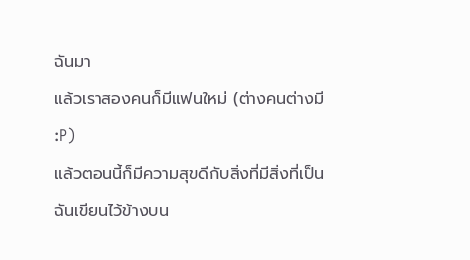ฉันมา
แล้วเราสองคนก็มีแฟนใหม่ (ต่างคนต่างมี :P)
แล้วตอนนี้ก็มีความสุขดีกับสิ่งที่มีสิ่งที่เป็น
ฉันเขียนไว้ข้างบน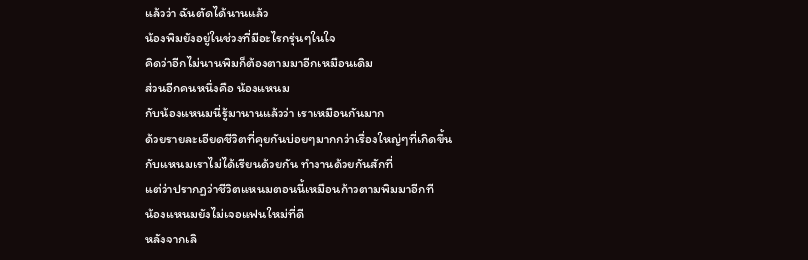แล้วว่า ฉันตัดได้นานแล้ว
น้องพิมยังอยู่ในช่วงที่มีอะไรกรุ่นๆในใจ
คิดว่าอีกไม่นานพิมก็ต้องตามมาอีกเหมือนเดิม
ส่วนอีกคนหนึ่งคือ น้องแหนม
กับน้องแหนมนี่รู้มานานแล้วว่า เราเหมือนกันมาก
ด้วยรายละเอียดชีวิตที่คุยกันบ่อยๆมากกว่าเรื่องใหญ่ๆที่เกิดขึ้น
กับแหนมเราไม่ได้เรียนด้วยกัน ทำงานด้วยกันสักที่
แต่ว่าปรากฏว่าชีวิตแหนมตอนนี้เหมือนก้าวตามพิมมาอีกที
น้องแหนมยังไม่เจอแฟนใหม่ที่ดี
หลังจากเลิ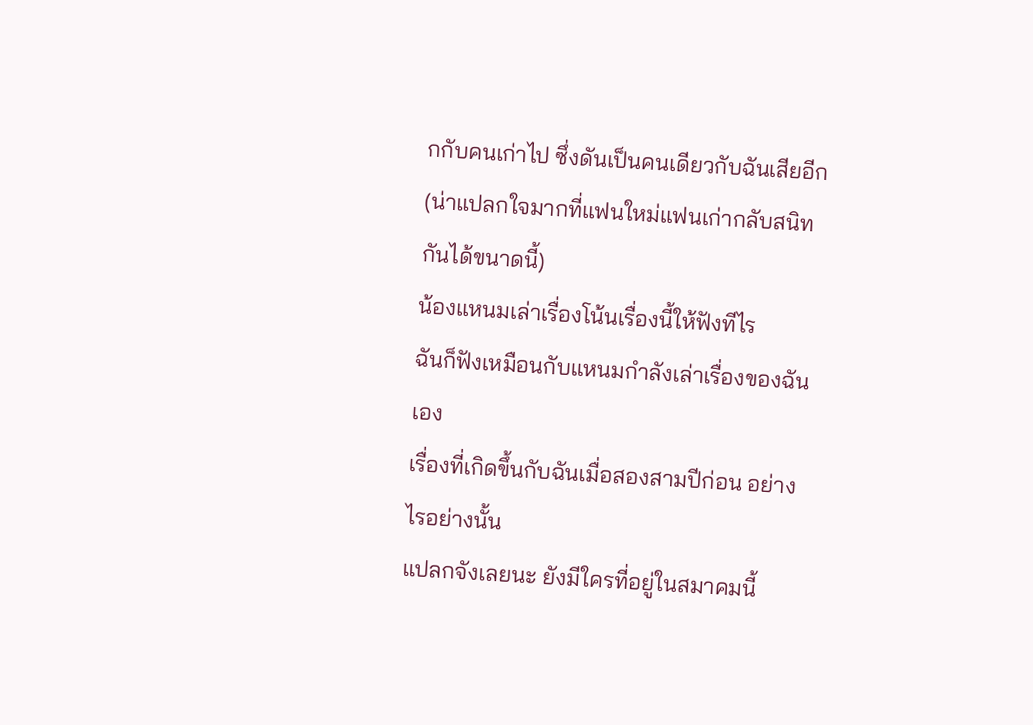กกับคนเก่าไป ซึ่งดันเป็นคนเดียวกับฉันเสียอีก
(น่าแปลกใจมากที่แฟนใหม่แฟนเก่ากลับสนิทกันได้ขนาดนี้)
น้องแหนมเล่าเรื่องโน้นเรื่องนี้ให้ฟังทีไร
ฉันก็ฟังเหมือนกับแหนมกำลังเล่าเรื่องของฉันเอง
เรื่องที่เกิดขึ้นกับฉันเมื่อสองสามปีก่อน อย่างไรอย่างนั้น
แปลกจังเลยนะ ยังมีใครที่อยู่ในสมาคมนี้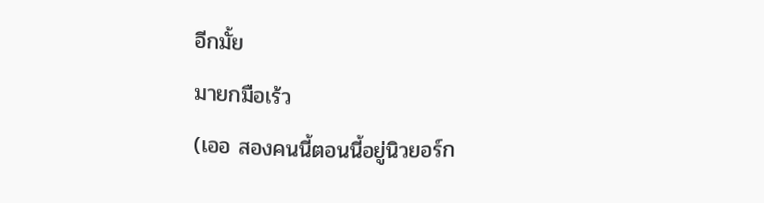อีกมั้ย
มายกมือเร้ว
(เออ สองคนนี้ตอนนี้อยู่นิวยอร์ก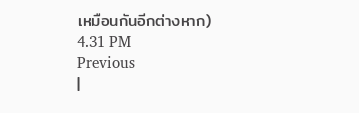เหมือนกันอีกต่างหาก)
4.31 PM
Previous
|